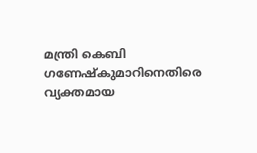മന്ത്രി കെബി ഗണേഷ്‍കുമാറിനെതിരെ വ്യക്തമായ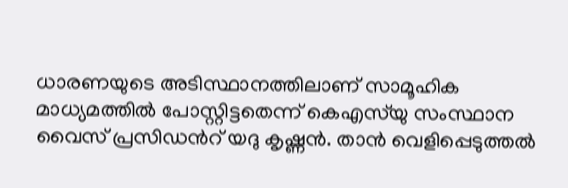ധാരണയുടെ അടിസ്ഥാനത്തിലാണ് സാമൂഹിക മാധ്യമത്തിൽ പോസ്റ്റിട്ടതെന്ന് കെഎസ്‍യു സംസ്ഥാന വൈസ് പ്രസിഡന്‍റ് യദു കൃഷ്ണൻ. താൻ വെളിപ്പെടുത്തൽ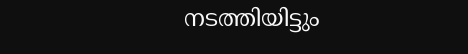നടത്തിയിട്ടും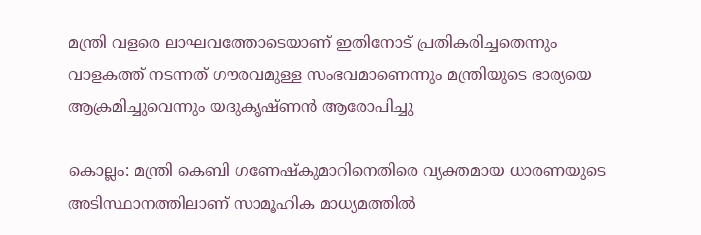മന്ത്രി വളരെ ലാഘവത്തോടെയാണ് ഇതിനോട് പ്രതികരിച്ചതെന്നും വാളകത്ത് നടന്നത് ഗൗരവമുള്ള സംഭവമാണെന്നും മന്ത്രിയുടെ ഭാര്യയെ ആക്രമിച്ചുവെന്നും യദുകൃഷ്ണൻ ആരോപിച്ചു

കൊല്ലം: മന്ത്രി കെബി ഗണേഷ്‍കുമാറിനെതിരെ വ്യക്തമായ ധാരണയുടെ അടിസ്ഥാനത്തിലാണ് സാമൂഹിക മാധ്യമത്തിൽ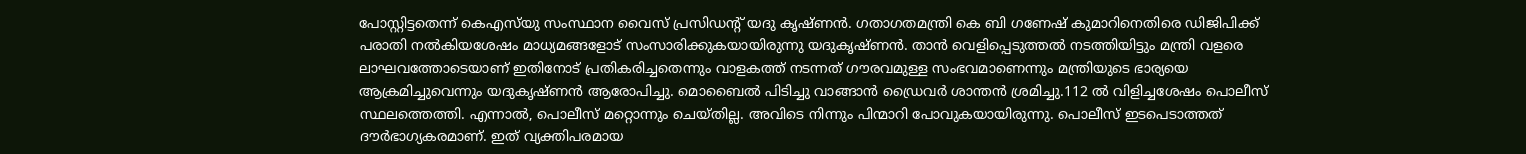പോസ്റ്റിട്ടതെന്ന് കെഎസ്‍യു സംസ്ഥാന വൈസ് പ്രസിഡന്‍റ് യദു കൃഷ്ണൻ. ഗതാഗതമന്ത്രി കെ ബി ഗണേഷ്‌ കുമാറിനെതിരെ ഡിജിപിക്ക് പരാതി നൽകിയശേഷം മാധ്യമങ്ങളോട് സംസാരിക്കുകയായിരുന്നു യദുകൃഷ്ണൻ. താൻ വെളിപ്പെടുത്തൽ നടത്തിയിട്ടും മന്ത്രി വളരെ ലാഘവത്തോടെയാണ് ഇതിനോട് പ്രതികരിച്ചതെന്നും വാളകത്ത് നടന്നത് ഗൗരവമുള്ള സംഭവമാണെന്നും മന്ത്രിയുടെ ഭാര്യയെ ആക്രമിച്ചുവെന്നും യദുകൃഷ്ണൻ ആരോപിച്ചു. മൊബൈൽ പിടിച്ചു വാങ്ങാൻ ഡ്രൈവർ ശാന്തൻ ശ്രമിച്ചു.112 ൽ വിളിച്ചശേഷം പൊലീസ് സ്ഥലത്തെത്തി. എന്നാൽ, പൊലീസ് മറ്റൊന്നും ചെയ്തില്ല. അവിടെ നിന്നും പിന്മാറി പോവുകയായിരുന്നു. പൊലീസ് ഇടപെടാത്തത് ദൗർഭാഗ്യകരമാണ്. ഇത് വ്യക്തിപരമായ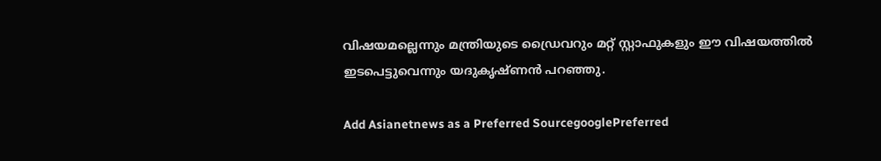വിഷയമല്ലെന്നും മന്ത്രിയുടെ ഡ്രൈവറും മറ്റ് സ്റ്റാഫുകളും ഈ വിഷയത്തിൽ ഇടപെട്ടുവെന്നും യദുകൃഷ്ണൻ പറഞ്ഞു.

Add Asianetnews as a Preferred SourcegooglePreferred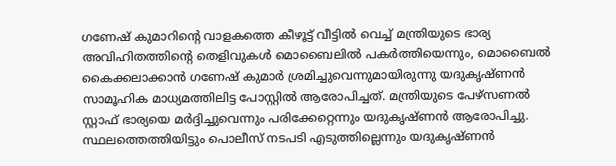ഗണേഷ് കുമാറിന്റെ വാളകത്തെ കീഴൂട്ട് വീട്ടില്‍ വെച്ച്‌ മന്ത്രിയുടെ ഭാര്യ അവിഹിതത്തിന്‍റെ തെളിവുകള്‍ മൊബൈലില്‍ പകർത്തിയെന്നും, മൊബൈല്‍ കൈക്കലാക്കാൻ ഗണേഷ് കുമാർ ശ്രമിച്ചുവെന്നുമായിരുന്നു യദുകൃഷ്ണൻ സാമൂഹിക മാധ്യമത്തിലിട്ട പോസ്റ്റിൽ ആരോപിച്ചത്. മന്ത്രിയുടെ പേഴ്സണല്‍ സ്റ്റാഫ്‌ ഭാര്യയെ മർദ്ദിച്ചുവെന്നും പരിക്കേറ്റെന്നും യദുകൃഷ്ണൻ ആരോപിച്ചു. സ്ഥലത്തെത്തിയിട്ടും പൊലീസ് നടപടി എടുത്തില്ലെന്നും യദുകൃഷ്ണൻ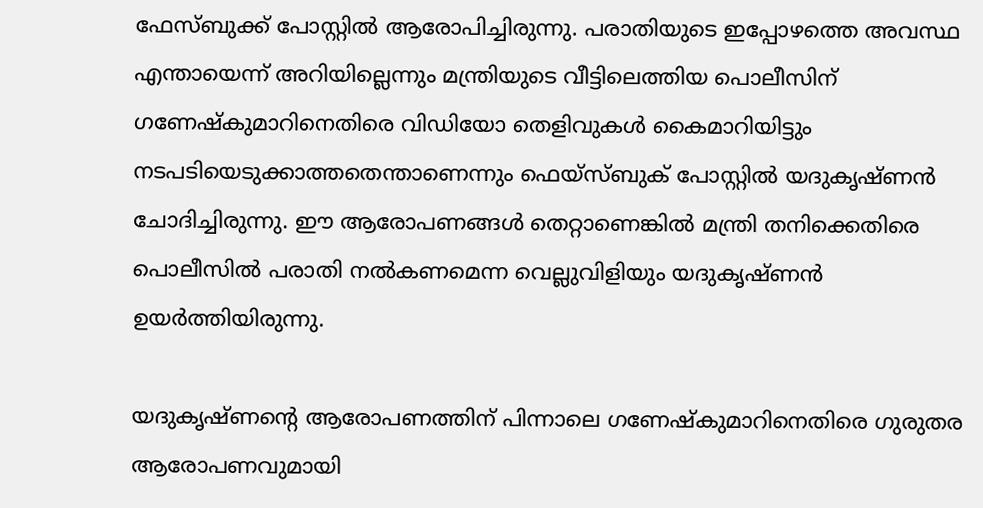ഫേസ്ബുക്ക്‌ പോസ്റ്റില്‍ ആരോപിച്ചിരുന്നു. പരാതിയുടെ ഇപ്പോഴത്തെ അവസ്ഥ എന്തായെന്ന് അറിയില്ലെന്നും മന്ത്രിയുടെ വീട്ടിലെത്തിയ പൊലീസിന് ഗണേഷ്കുമാറിനെതിരെ വിഡിയോ തെളിവുകള്‍ കൈമാറിയിട്ടും നടപടിയെടുക്കാത്തതെന്താണെന്നും ഫെയ്സ്ബുക് പോസ്റ്റില്‍ യദുകൃഷ്ണൻ ചോദിച്ചിരുന്നു. ഈ ആരോപണങ്ങള്‍ തെറ്റാണെങ്കില്‍ മന്ത്രി തനിക്കെതിരെ പൊലീസില്‍ പരാതി നല്‍കണമെന്ന വെല്ലുവിളിയും യദുകൃഷ്ണൻ ഉയര്‍ത്തിയിരുന്നു.

യദുകൃഷ്ണന്‍റെ ആരോപണത്തിന് പിന്നാലെ ഗണേഷ്‍കുമാറിനെതിരെ ഗുരുതര ആരോപണവുമായി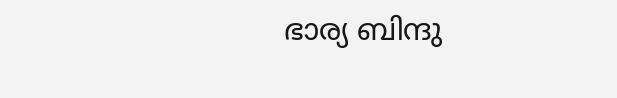ഭാര്യ ബിന്ദു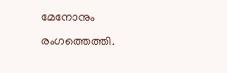മേനോനും രംഗത്തെത്തി.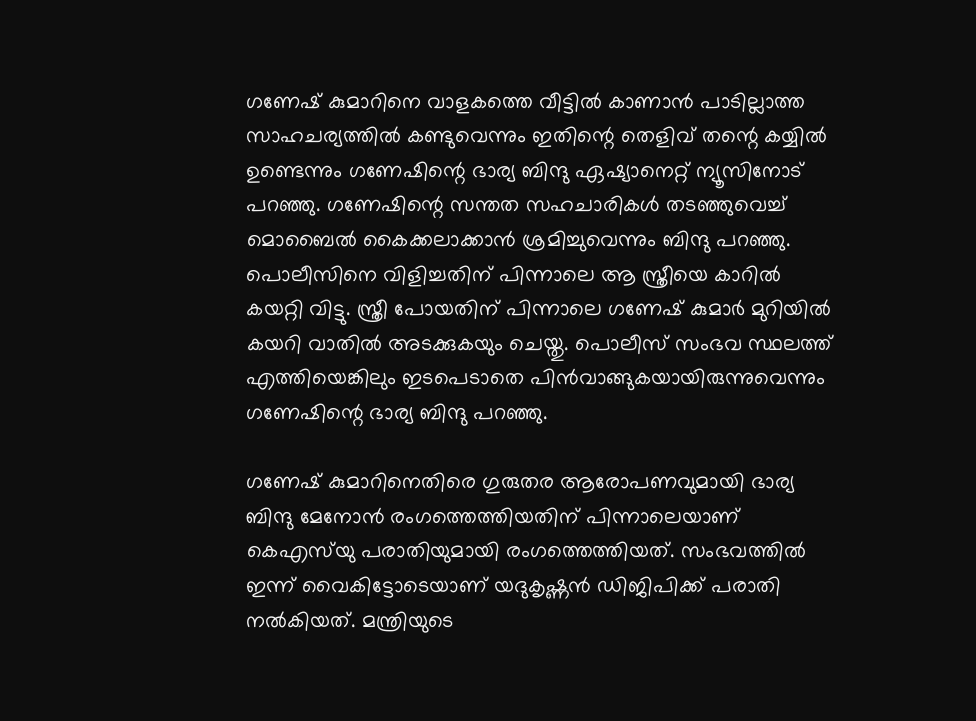ഗണേഷ് കുമാറിനെ വാളകത്തെ വീട്ടിൽ കാണാൻ പാടില്ലാത്ത സാഹചര്യത്തിൽ കണ്ടുവെന്നും ഇതിന്റെ തെളിവ് തന്റെ കയ്യിൽ ഉണ്ടെന്നും ഗണേഷിന്റെ ഭാര്യ ബിന്ദു ഏഷ്യാനെറ്റ് ന്യൂസിനോട് പറഞ്ഞു. ഗണേഷിന്റെ സന്തത സഹചാരികൾ തടഞ്ഞുവെച്ച് മൊബൈൽ കൈക്കലാക്കാൻ ശ്രമിച്ചുവെന്നും ബിന്ദു പറഞ്ഞു. പൊലീസിനെ വിളിച്ചതിന് പിന്നാലെ ആ സ്ത്രീയെ കാറിൽ കയറ്റി വിട്ടു. സ്ത്രീ പോയതിന് പിന്നാലെ ഗണേഷ് കുമാർ മുറിയിൽ കയറി വാതിൽ അടക്കുകയും ചെയ്തു. പൊലീസ് സംഭവ സ്ഥലത്ത് എത്തിയെങ്കിലും ഇടപെടാതെ പിൻവാങ്ങുകയായിരുന്നുവെന്നും ഗണേഷിന്റെ ഭാര്യ ബിന്ദു പറഞ്ഞു.

ഗണേഷ് കുമാറിനെതിരെ ഗുരുതര ആരോപണവുമായി ഭാര്യ ബിന്ദു മേനോൻ രംഗത്തെത്തിയതിന് പിന്നാലെയാണ് കെഎസ്‍യു പരാതിയുമായി രംഗത്തെത്തിയത്. സംഭവത്തിൽ ഇന്ന് വൈകിട്ടോടെയാണ് യദുകൃഷ്ണൻ ഡിജിപിക്ക് പരാതി നൽകിയത്. മന്ത്രിയുടെ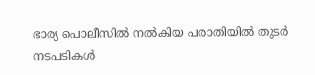ഭാര്യ പൊലീസിൽ നൽകിയ പരാതിയിൽ തുടർ നടപടികൾ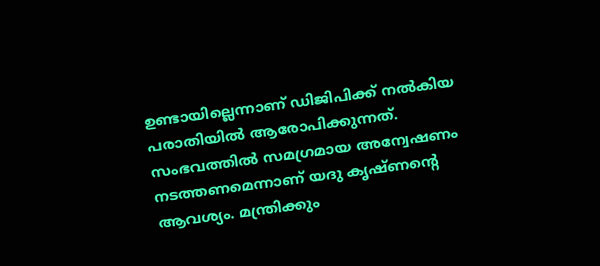ഉണ്ടായില്ലെന്നാണ് ഡിജിപിക്ക് നല്‍കിയ പരാതിയില്‍ ആരോപിക്കുന്നത്. സംഭവത്തിൽ സമഗ്രമായ അന്വേഷണം നടത്തണമെന്നാണ് യദു കൃഷ്ണന്റെ ആവശ്യം. മന്ത്രിക്കും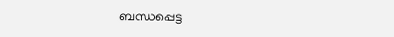ബന്ധപ്പെട്ട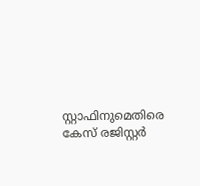സ്റ്റാഫിനുമെതിരെ കേസ് രജിസ്റ്റർ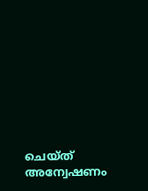ചെയ്ത് അന്വേഷണം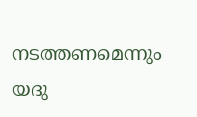നടത്തണമെന്നും യദു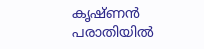കൃഷ്ണൻ പരാതിയിൽ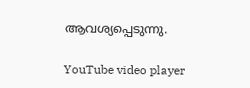ആവശ്യപ്പെടുന്നു.

YouTube video player